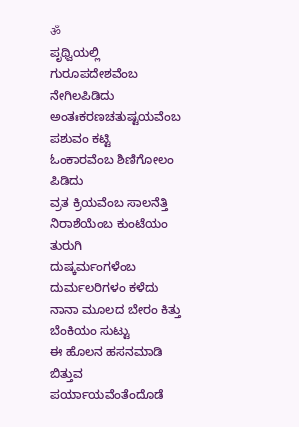ॐ
ಪೃಥ್ವಿಯಲ್ಲಿ ಗುರೂಪದೇಶವೆಂಬ ನೇಗಿಲಪಿಡಿದು
ಅಂತಃಕರಣಚತುಷ್ಟಯವೆಂಬ ಪಶುವಂ ಕಟ್ಟಿ
ಓಂಕಾರವೆಂಬ ಶಿಣಿಗೋಲಂ ಪಿಡಿದು
ವ್ರತ ಕ್ರಿಯವೆಂಬ ಸಾಲನೆತ್ತಿ
ನಿರಾಶೆಯೆಂಬ ಕುಂಟೆಯಂ ತುರುಗಿ
ದುಷ್ಕರ್ಮಂಗಳೆಂಬ ದುರ್ಮಲರಿಗಳಂ ಕಳೆದು
ನಾನಾ ಮೂಲದ ಬೇರಂ ಕಿತ್ತು
ಬೆಂಕಿಯಂ ಸುಟ್ಟು
ಈ ಹೊಲನ ಹಸನಮಾಡಿ ಬಿತ್ತುವ
ಪರ್ಯಾಯವೆಂತೆಂದೊಡೆ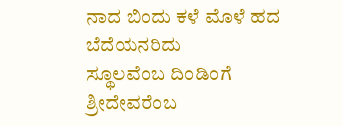ನಾದ ಬಿಂದು ಕಳೆ ಮೊಳೆ ಹದ ಬೆದೆಯನರಿದು
ಸ್ಥೂಲವೆಂಬ ದಿಂಡಿಂಗೆ ಶ್ರೀದೇವರೆಂಬ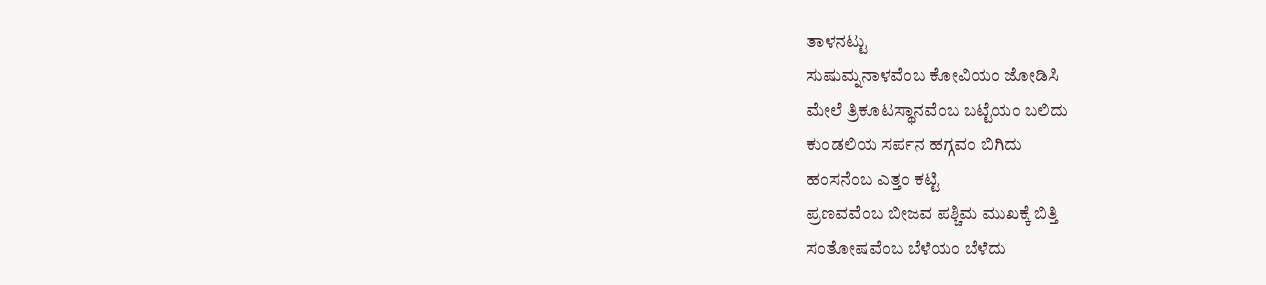ತಾಳನಟ್ಟು
ಸುಷುಮ್ನನಾಳವೆಂಬ ಕೋವಿಯಂ ಜೋಡಿಸಿ
ಮೇಲೆ ತ್ರಿಕೂಟಸ್ಥಾನವೆಂಬ ಬಟ್ಟೆಯಂ ಬಲಿದು
ಕುಂಡಲಿಯ ಸರ್ಪನ ಹಗ್ಗವಂ ಬಿಗಿದು
ಹಂಸನೆಂಬ ಎತ್ತಂ ಕಟ್ಟಿ
ಪ್ರಣವವೆಂಬ ಬೀಜವ ಪಶ್ಚಿಮ ಮುಖಕ್ಕೆ ಬಿತ್ತಿ
ಸಂತೋಷವೆಂಬ ಬೆಳೆಯಂ ಬೆಳೆದು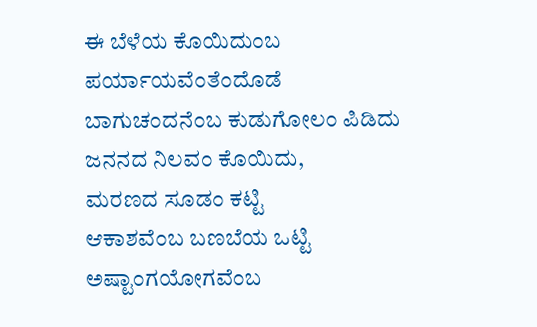ಈ ಬೆಳೆಯ ಕೊಯಿದುಂಬ ಪರ್ಯಾಯವೆಂತೆಂದೊಡೆ
ಬಾಗುಚಂದನೆಂಬ ಕುಡುಗೋಲಂ ಪಿಡಿದು
ಜನನದ ನಿಲವಂ ಕೊಯಿದು,
ಮರಣದ ಸೂಡಂ ಕಟ್ಟಿ
ಆಕಾಶವೆಂಬ ಬಣಬೆಯ ಒಟ್ಟಿ
ಅಷ್ಟಾಂಗಯೋಗವೆಂಬ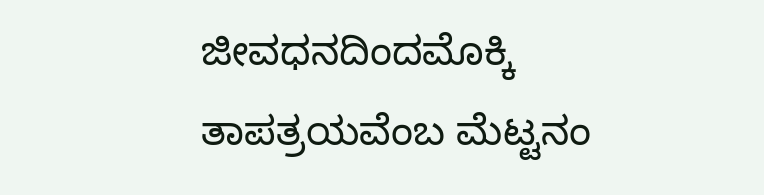ಜೀವಧನದಿಂದಮೊಕ್ಕಿ
ತಾಪತ್ರಯವೆಂಬ ಮೆಟ್ಟನಂ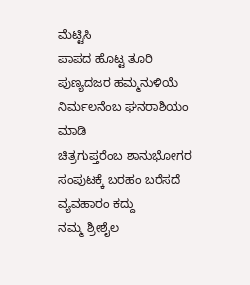ಮೆಟ್ಟಿಸಿ
ಪಾಪದ ಹೊಟ್ಟ ತೂರಿ
ಪುಣ್ಯದಜರ ಹಮ್ಮನುಳಿಯೆ
ನಿರ್ಮಲನೆಂಬ ಘನರಾಶಿಯಂ ಮಾಡಿ
ಚಿತ್ರಗುಪ್ತರೆಂಬ ಶಾನುಭೋಗರ
ಸಂಪುಟಕ್ಕೆ ಬರಹಂ ಬರೆಸದೆ
ವ್ಯವಹಾರಂ ಕದ್ದು
ನಮ್ಮ ಶ್ರೀಶೈಲ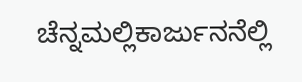ಚೆನ್ನಮಲ್ಲಿಕಾರ್ಜುನನೆಲ್ಲಿ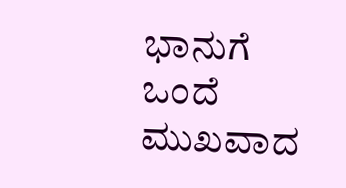ಭಾನುಗೆ ಒಂದೆ ಮುಖವಾದ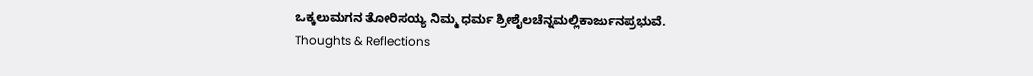ಒಕ್ಕಲುಮಗನ ತೋರಿಸಯ್ಯ ನಿಮ್ಮ ಧರ್ಮ ಶ್ರೀಶೈಲಚೆನ್ನಮಲ್ಲಿಕಾರ್ಜುನಪ್ರಭುವೆ.
Thoughts & Reflections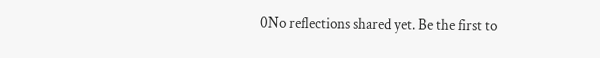0No reflections shared yet. Be the first to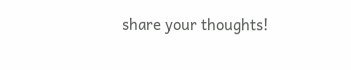share your thoughts!